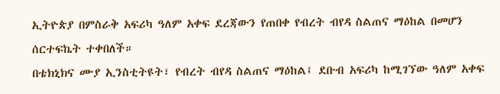ኢትዮጵያ በምስራቅ አፍሪካ ዓለም አቀፍ ደረጃውን የጠበቀ የብረት ብየዳ ስልጠና ማዕከል በመሆን ሰርተፍኬት ተቀበለች።
በቴክኒክና ሙያ ኢንስቲትዩት፣ የብረት ብየዳ ስልጠና ማዕከል፤ ደቡብ አፍሪካ ከሚገኘው ዓለም አቀፍ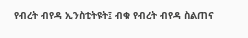የብረት ብየዳ ኢንስቲትዩት፤ ብቁ የብረት ብየዳ ስልጠና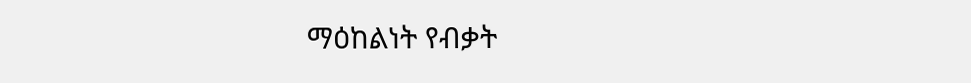ማዕከልነት የብቃት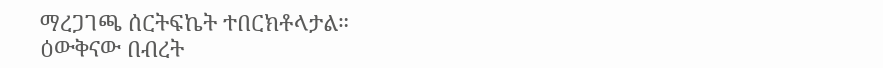ማረጋገጫ ሰርትፍኬት ተበርክቶላታል።
ዕውቅናው በብረት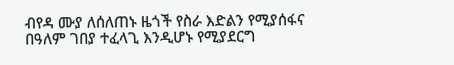ብየዳ ሙያ ለሰለጠኑ ዜጎች የስራ እድልን የሚያሰፋና በዓለም ገበያ ተፈላጊ እንዲሆኑ የሚያደርግ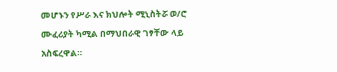መሆኑን የሥራ እና ክህሎት ሚኒስትሯ ወ/ሮ ሙፈሪያት ካሚል በማህበራዊ ገፃቸው ላይ አስፍረዋል።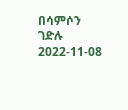በሳምሶን ገድሉ
2022-11-08